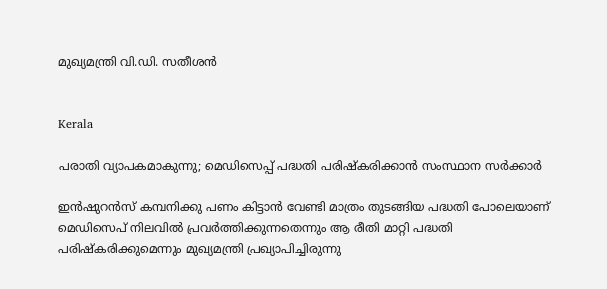മുഖ്യമന്ത്രി വി.ഡി. സതീശൻ


Kerala

പരാതി വ്യാപകമാകുന്നു; മെഡിസെപ്പ് പദ്ധതി പരിഷ്കരിക്കാൻ സംസ്ഥാന സർക്കാർ

ഇൻഷുറൻസ് കമ്പനിക്കു പണം കിട്ടാൻ വേണ്ടി മാത്രം തുടങ്ങിയ പദ്ധതി പോലെയാണ് മെഡിസെപ് നിലവിൽ പ്രവർത്തിക്കുന്നതെന്നും ആ രീതി മാറ്റി പദ്ധതി പരിഷ്കരിക്കുമെന്നും മുഖ്യമന്ത്രി പ്രഖ്യാപിച്ചിരുന്നു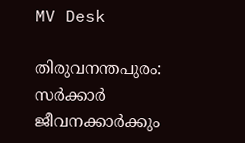MV Desk

തിരുവനന്തപുരം: സർക്കാർ ജീവനക്കാർക്കും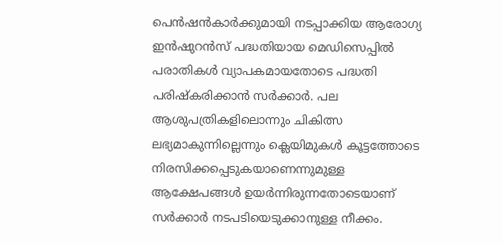പെൻഷൻകാർക്കുമായി നടപ്പാക്കിയ ആരോഗ്യ ഇൻഷുറൻസ് പദ്ധതിയായ മെഡിസെപ്പിൽ പരാതികൾ വ്യാപകമായതോടെ പദ്ധതി പരിഷ്കരിക്കാൻ സർക്കാർ. പല ആശുപത്രികളിലൊന്നും ചികിത്സ ലഭ്യമാകുന്നില്ലെന്നും ക്ലെയിമുകൾ കൂട്ടത്തോടെ നിരസിക്കപ്പെടുകയാണെന്നുമുള്ള ആക്ഷേപങ്ങൾ ഉയർന്നിരുന്നതോടെയാണ് സർക്കാർ നടപടിയെടുക്കാനുള്ള നീക്കം.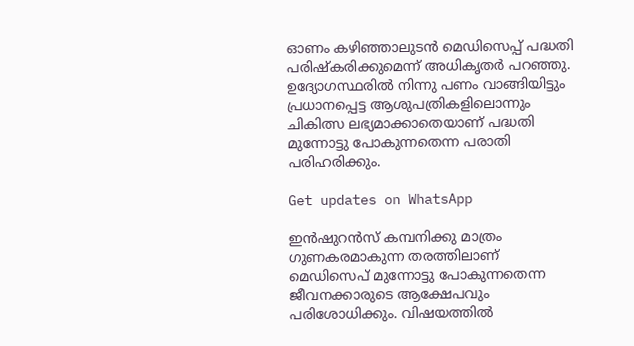ഓണം കഴിഞ്ഞാലുടൻ മെഡിസെപ്പ് പദ്ധതി പരിഷ്കരിക്കുമെന്ന് അധികൃതർ പറഞ്ഞു. ഉദ്യോഗസ്ഥരിൽ നിന്നു പണം വാങ്ങിയിട്ടും പ്രധാനപ്പെട്ട ആശുപത്രികളിലൊന്നും ചികിത്സ ലഭ്യമാക്കാതെയാണ് പദ്ധതി മുന്നോട്ടു പോകുന്നതെന്ന പരാതി പരിഹരിക്കും.

Get updates on WhatsApp

ഇൻഷുറൻസ് കമ്പനിക്കു മാത്രം ഗുണകരമാകുന്ന തരത്തിലാണ് മെഡിസെപ് മുന്നോട്ടു പോകുന്നതെന്ന ജീവനക്കാരുടെ ആക്ഷേപവും പരിശോധിക്കും. വിഷയത്തിൽ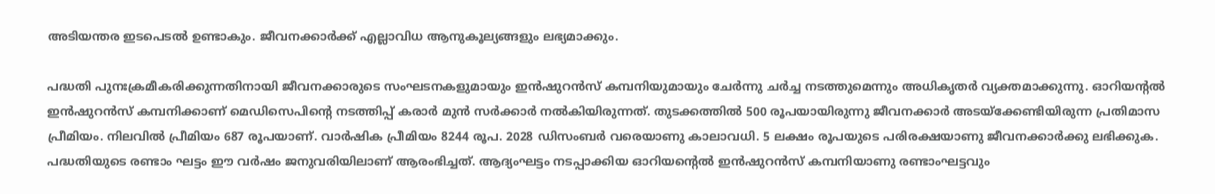അടിയന്തര ഇടപെടൽ ഉണ്ടാകും. ജീവനക്കാർക്ക് എല്ലാവിധ ആനുകൂല്യങ്ങളും ലഭ്യമാക്കും.

പദ്ധതി പുനഃക്രമീകരിക്കുന്നതിനായി ജീവനക്കാരുടെ സംഘടനകളുമായും ഇൻഷുറൻസ് കമ്പനിയുമായും ചേർന്നു ചർച്ച നടത്തുമെന്നും അധികൃതർ വ്യക്തമാക്കുന്നു. ഓറിയന്‍റല്‍ ഇൻഷുറൻസ് കമ്പനിക്കാണ് മെഡിസെപിന്‍റെ നടത്തിപ്പ് കരാര്‍ മുൻ സർക്കാർ നൽകിയിരുന്നത്. തുടക്കത്തിൽ 500 രൂപയായിരുന്നു ജീവനക്കാര്‍ അടയ്ക്കേണ്ടിയിരുന്ന പ്രതിമാസ പ്രീമിയം. നിലവിൽ പ്രീമിയം 687 രൂപയാണ്. വാർഷിക പ്രീമിയം 8244 രൂപ. 2028 ഡിസംബർ വരെയാണു കാലാവധി. 5 ലക്ഷം രൂപയുടെ പരിരക്ഷയാണു ജീവനക്കാർക്കു ലഭിക്കുക. പദ്ധതിയുടെ രണ്ടാം ഘട്ടം ഈ വർഷം ജനുവരിയിലാണ് ആരംഭിച്ചത്. ആദ്യംഘട്ടം നടപ്പാക്കിയ ഓറിയന്‍റെൽ ഇൻഷുറൻസ് കമ്പനിയാണു രണ്ടാംഘട്ടവും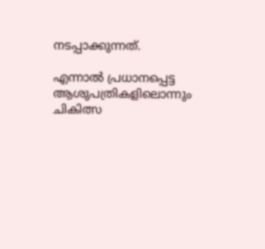നടപ്പാക്കുന്നത്.

എന്നാൽ പ്രധാനപ്പെട്ട ആശുപത്രികളിലൊന്നും ചികിത്സ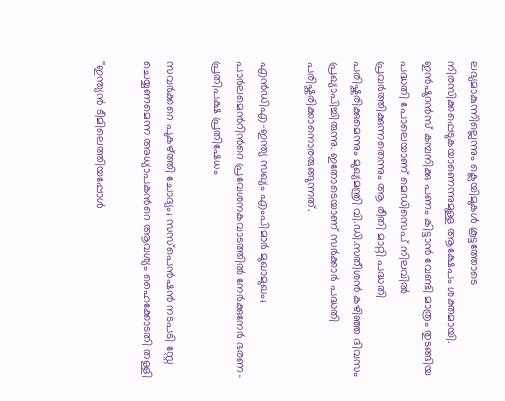ലഭ്യമാകുന്നില്ലെന്നും ക്ലെയിമുകൾ കൂട്ടത്തോടെ നിരസിക്കപ്പെടുകയാണെന്നുമുള്ള ആക്ഷേപം ശക്തമായി. ഇൻഷുറൻസ് കമ്പനിക്കു പണം കിട്ടാൻ വേണ്ടി മാത്രം തുടങ്ങിയ പദ്ധതി പോലെയാണ് മെഡിസെപ് നിലവിൽ പ്രവർത്തിക്കുന്നതെന്നും ആ രീതി മാറ്റി പദ്ധതി പരിഷ്കരിക്കുമെന്നും മുഖ്യമന്ത്രി വി.ഡി.സതീശൻ കഴിഞ്ഞ ദിവസം പ്രഖ്യാപിച്ചിരുന്നു. ഇതോടെയാണ് സർക്കാർ പദ്ധതി പരിഷ്കരിക്കാനൊരരുങ്ങുന്നത്.

എൻഡിഎ-ഇന്ത്യ സഖ്യം എംപിമാർ മുഖാമുഖം; പാർലമെന്‍റിന്‍റെ പ്രവേശനകവാടത്തിൽ നേർക്കുനേർ ഭരണ-പ്രതിപക്ഷ പ്രതിഷേധം

സവർക്കറെ പുകഴ്ത്തി ചോദ്യം; സസ്പെൻഷൻ നടപടി സ്റ്റേ ചെയ്യണമെന്ന അധ്യാപകന്‍റെ ആവശ്യം ഹൈക്കോടതി തള്ളി

''ഇന്ത‍്യൻ ടീമിലെത്തിയപ്പോൾ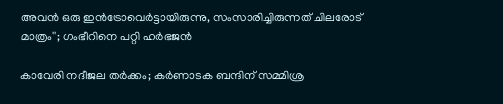അവൻ ഒരു ഇൻട്രോവെർട്ടായിരുന്നു, സംസാരിച്ചിരുന്നത് ചിലരോട് മാത്രം''; ഗംഭീറിനെ പറ്റി ഹർഭജൻ

കാവേരി നദീജല തർ‌ക്കം; കർണാടക ബന്ദിന് സമ്മിശ്ര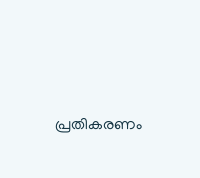പ്രതികരണം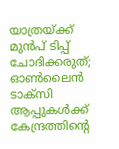യാത്രയ്ക്ക് മുൻപ് ടിപ്പ് ചോദിക്കരുത്; ഓൺലൈൻ ടാക്സി ആപ്പുകൾക്ക് കേന്ദ്രത്തിന്‍റെ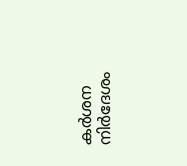കർശന നിർദേശം